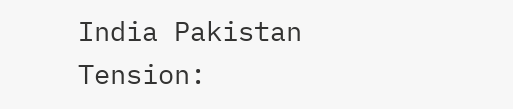India Pakistan Tension: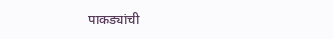पाकड्यांची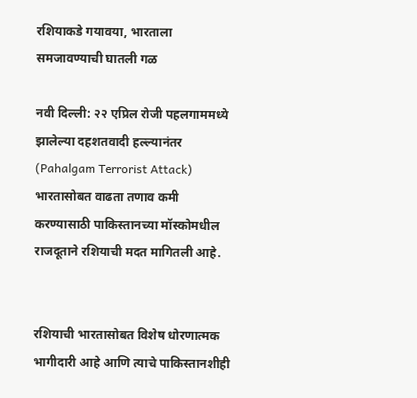रशियाकडे गयावया, भारताला समजावण्याची घातली गळ

नवी दिल्ली: २२ एप्रिल रोजी पहलगाममध्ये झालेल्या दहशतवादी हल्ल्यानंतर (Pahalgam Terrorist Attack) भारतासोबत वाढता तणाव कमी करण्यासाठी पाकिस्तानच्या मॉस्कोमधील राजदूताने रशियाची मदत मागितली आहे.


रशियाची भारतासोबत विशेष धोरणात्मक भागीदारी आहे आणि त्याचे पाकिस्तानशीही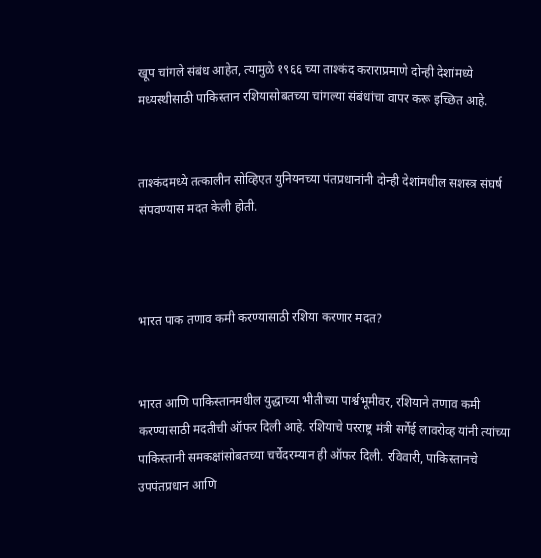खूप चांगले संबंध आहेत, त्यामुळे १९६६ च्या ताश्कंद कराराप्रमाणे दोन्ही देशांमध्ये मध्यस्थीसाठी पाकिस्तान रशियासोबतच्या चांगल्या संबंधांचा वापर करू इच्छित आहे.


ताश्कंदमध्ये तत्कालीन सोव्हिएत युनियनच्या पंतप्रधानांनी दोन्ही देशांमधील सशस्त्र संघर्ष संपवण्यास मदत केली होती.



भारत पाक तणाव कमी करण्यासाठी रशिया करणार मदत?


भारत आणि पाकिस्तानमधील युद्धाच्या भीतीच्या पार्श्वभूमीवर, रशियाने तणाव कमी करण्यासाठी मदतीची ऑफर दिली आहे. रशियाचे परराष्ट्र मंत्री सर्गेई लावरोव्ह यांनी त्यांच्या पाकिस्तानी समकक्षांसोबतच्या चर्चेदरम्यान ही ऑफर दिली. रविवारी, पाकिस्तानचे उपपंतप्रधान आणि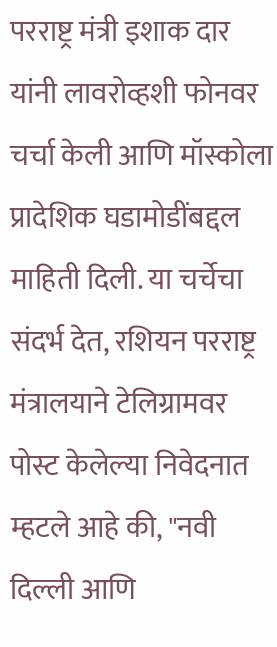परराष्ट्र मंत्री इशाक दार यांनी लावरोव्हशी फोनवर चर्चा केली आणि मॉस्कोला प्रादेशिक घडामोडींबद्दल माहिती दिली. या चर्चेचा संदर्भ देत, रशियन परराष्ट्र मंत्रालयाने टेलिग्रामवर पोस्ट केलेल्या निवेदनात म्हटले आहे की, "नवी दिल्ली आणि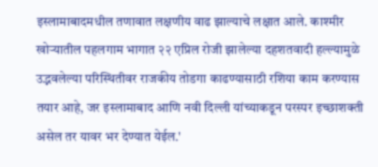इस्लामाबादमधील तणावात लक्षणीय वाढ झाल्याचे लक्षात आले. काश्मीर खोऱ्यातील पहलगाम भागात २२ एप्रिल रोजी झालेल्या दहशतवादी हल्ल्यामुळे उद्भवलेल्या परिस्थितीवर राजकीय तोडगा काढण्यासाठी रशिया काम करण्यास तयार आहे, जर इस्लामाबाद आणि नवी दिल्ली यांच्याकडून परस्पर इच्छाशक्ती असेल तर यावर भर देण्यात येईल.'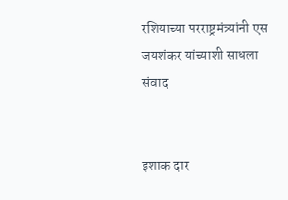रशियाच्या परराष्ट्रमंत्र्यांनी एस जयशंकर यांच्याशी साधला संवाद


इशाक दार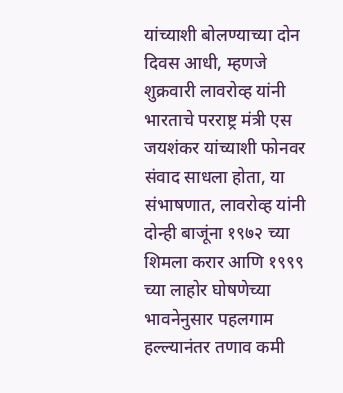यांच्याशी बोलण्याच्या दोन दिवस आधी, म्हणजे शुक्रवारी लावरोव्ह यांनी भारताचे परराष्ट्र मंत्री एस जयशंकर यांच्याशी फोनवर संवाद साधला होता, या संभाषणात, लावरोव्ह यांनी दोन्ही बाजूंना १९७२ च्या शिमला करार आणि १९९९ च्या लाहोर घोषणेच्या भावनेनुसार पहलगाम हल्ल्यानंतर तणाव कमी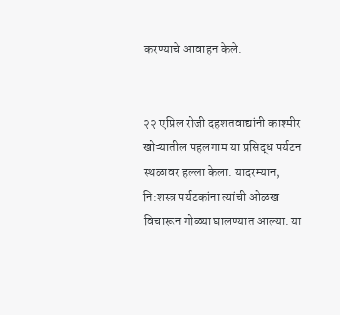करण्याचे आवाहन केले.


२२ एप्रिल रोजी दहशतवाद्यांनी काश्मीर खोऱ्यातील पहलगाम या प्रसिद्ध पर्यटन स्थळावर हल्ला केला. यादरम्यान, नि:शस्त्र पर्यटकांना त्यांची ओळख विचारून गोळ्या घालण्यात आल्या. या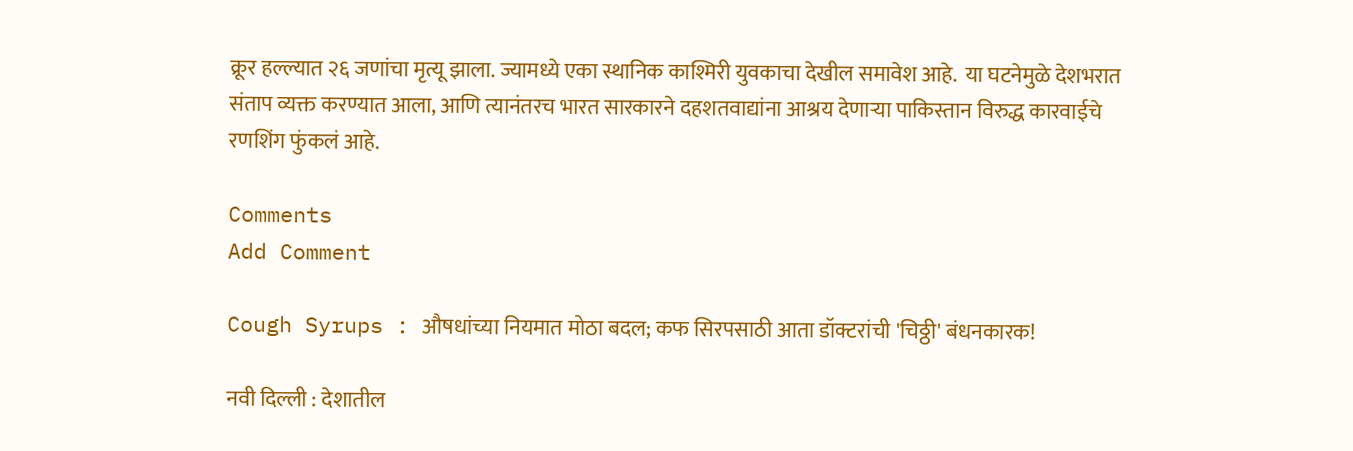क्रूर हल्ल्यात २६ जणांचा मृत्यू झाला. ज्यामध्ये एका स्थानिक काश्मिरी युवकाचा देखील समावेश आहे.  या घटनेमुळे देशभरात संताप व्यक्त करण्यात आला, आणि त्यानंतरच भारत सारकारने दहशतवाद्यांना आश्रय देणाऱ्या पाकिस्तान विरुद्ध कारवाईचे रणशिंग फुंकलं आहे.

Comments
Add Comment

Cough Syrups : औषधांच्या नियमात मोठा बदल; कफ सिरपसाठी आता डॉक्टरांची 'चिठ्ठी' बंधनकारक!

नवी दिल्ली : देशातील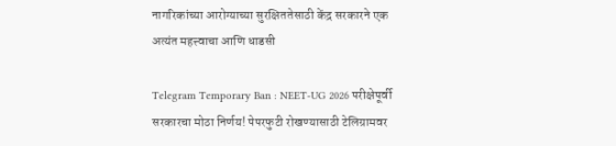नागरिकांच्या आरोग्याच्या सुरक्षिततेसाठी केंद्र सरकारने एक अत्यंत महत्त्वाचा आणि धाडसी

Telegram Temporary Ban : NEET-UG 2026 परीक्षेपूर्वी सरकारचा मोठा निर्णय! पेपरफुटी रोखण्यासाठी टेलिग्रामवर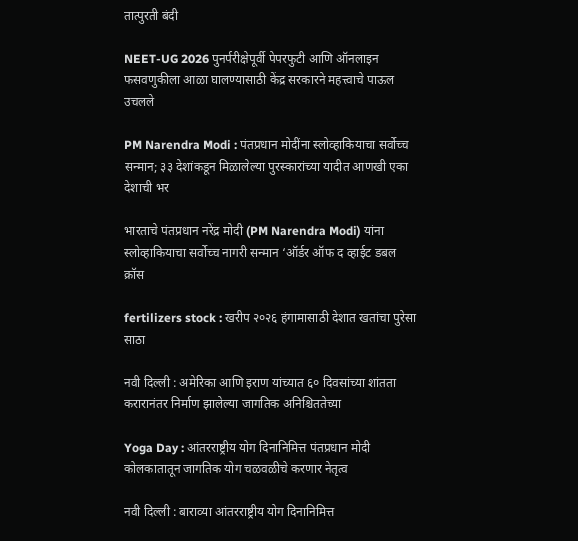तात्पुरती बंदी

NEET-UG 2026 पुनर्परीक्षेपूर्वी पेपरफुटी आणि ऑनलाइन फसवणुकीला आळा घालण्यासाठी केंद्र सरकारने महत्त्वाचे पाऊल उचलले

PM Narendra Modi : पंतप्रधान मोदींना स्लोव्हाकियाचा सर्वोच्च सन्मान; ३३ देशांकडून मिळालेल्या पुरस्कारांच्या यादीत आणखी एका देशाची भर

भारताचे पंतप्रधान नरेंद्र मोदी (PM Narendra Modi) यांना स्लोव्हाकियाचा सर्वोच्च नागरी सन्मान ‘ऑर्डर ऑफ द व्हाईट डबल क्रॉस

fertilizers stock : खरीप २०२६ हंगामासाठी देशात खतांचा पुरेसा साठा

नवी दिल्ली : अमेरिका आणि इराण यांच्यात ६० दिवसांच्या शांतता करारानंतर निर्माण झालेल्या जागतिक अनिश्चिततेच्या

Yoga Day : आंतरराष्ट्रीय योग दिनानिमित्त पंतप्रधान मोदी कोलकातातून जागतिक योग चळवळीचे करणार नेतृत्व

नवी दिल्ली : बाराव्या आंतरराष्ट्रीय योग दिनानिमित्त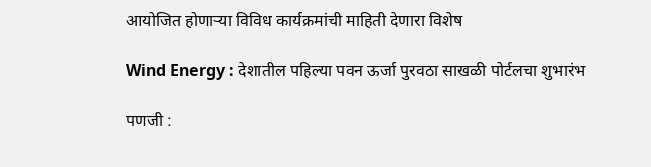आयोजित होणाऱ्या विविध कार्यक्रमांची माहिती देणारा विशेष

Wind Energy : देशातील पहिल्या पवन ऊर्जा पुरवठा साखळी पोर्टलचा शुभारंभ

पणजी :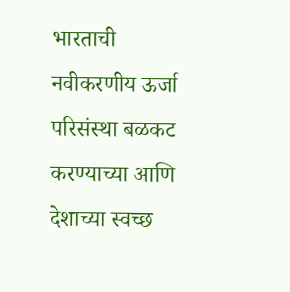भारताची नवीकरणीय ऊर्जा परिसंस्था बळकट करण्याच्या आणि देशाच्या स्वच्छ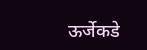ऊर्जेकडे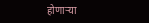होणाऱ्या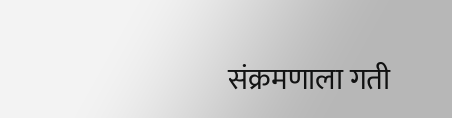संक्रमणाला गती